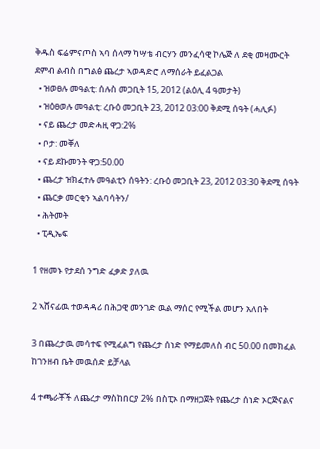ቅዱስ ፍሬምናጦስ ኣባ ሰላማ ካሣቴ ብርሃን መንፈሳዊ ኮሌጅ ለ ደቂ መዛሙርት ደምብ ልብስ በግልፅ ጨረታ ኣወዳድሮ ለማሰራት ይፈልጋል
  • ዝወፀሉ መዓልቲ: ሰሉስ መጋቢት 15, 2012 (ልዕሊ 4 ዓመታት)
  • ዝዕፀወሉ መዓልቲ: ረቡዕ መጋቢት 23, 2012 03:00 ቅደሚ ሰዓት (ሓሊፉ)
  • ናይ ጨረታ መድሓዚ ዋጋ:2%
  • ቦታ: መቐለ
  • ናይ ደኩመንት ዋጋ:50.00
  • ጨረታ ዝክፈተሉ መዓልቲን ሰዓትን: ረቡዕ መጋቢት 23, 2012 03:30 ቅደሚ ሰዓት
  • ጨርቃ መርቂን ኣልባሳትን/
  • ሕትመት
  • ፒዲኤፍ

1 የዘመኑ የታደሰ ንግድ ፈቃድ ያለዉ

2 ኣሸናፊዉ ተወዳዳሪ በሕጋዊ መንገድ ዉል ማሰር የሚችል መሆን አለበት

3 በጨረታዉ መሳተፍ የሚፈልግ የጨረታ ሰነድ የማይመለስ ብር 50.00 በመክፈል ከገንዘብ ቤት መዉሰድ ይቻላል

4 ተጫራቾች ለጨረታ ማስከበርያ 2% በስፒኦ በማዘጋጀት የጨረታ ሰነድ ኦርጅናልና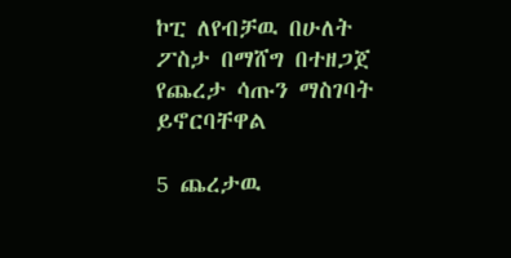ኮፒ ለየብቻዉ በሁለት ፖስታ በማሸግ በተዘጋጀ የጨረታ ሳጡን ማስገባት ይኖርባቸዋል

5 ጨረታዉ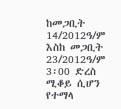ከመጋቢት 14/2012ዓ/ም እስከ መጋቢት 23/2012ዓ/ም  3፡00 ድረስ ሚቆይ ሲሆን የተማላ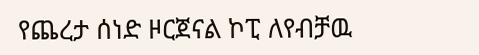የጨረታ ሰነድ ዞርጀናል ኮፒ ለየብቻዉ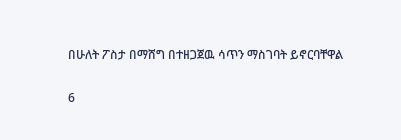በሁለት ፖስታ በማሸግ በተዘጋጀዉ ሳጥን ማስገባት ይኖርባቸዋል

6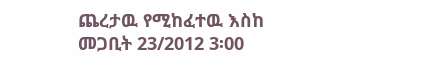ጨረታዉ የሚከፈተዉ እስከ መጋቢት 23/2012 3፡00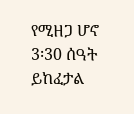የሚዘጋ ሆኖ 3፡30 ሰዓት ይከፈታል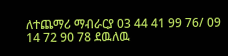ለተጨማሪ ማብራርያ 03 44 41 99 76/ 09 14 72 90 78 ደዉለዉ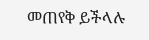መጠየቅ ይችላሉ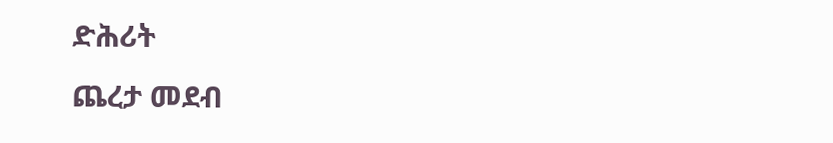ድሕሪት
ጨረታ መደብ